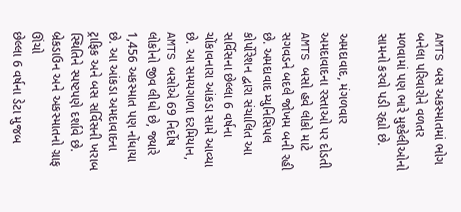AMTS બસ અકસ્માતમાં ભોગ બનેલા પરિવારોને વળતર મળવામાં પણ ભારે મુશ્કેલીઓનો સામનો કરવો પડી રહ્યો છે.

અમદાવાદ, મંગળવાર
અમદાવાદના રસ્તાઓ પર દોડતી AMTS બસો હવે લોકો માટે સગવડને બદલે જોખમ બની રહી છે. અમદાવાદ મ્યુનિસિપલ કોર્પોરેશન દ્વારા સંચાલિત આ સર્વિસના છેલ્લા 6 વર્ષના ચોંકાવનારા આંકડા સામે આવ્યા છે. આ સમયગાળા દરમિયાન, AMTS બસોએ 69 નિર્દોષ લોકોનો જીવ લીધો છે, જ્યારે 1,456 અકસ્માત પણ નોંધાયા છે. આ આંકડા અમદાવાદના ટ્રાફિક અને બસ સર્વિસની ખરાબ સ્થિતિને સ્પષ્ટપણે દર્શાવે છે.
બ્રેકડાઉન અને અકસ્માતનો ગ્રાફ ઊંચો
છેલ્લા 6 વર્ષના ડેટા મુજબ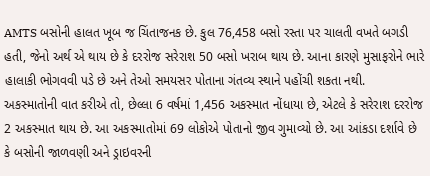AMTS બસોની હાલત ખૂબ જ ચિંતાજનક છે. કુલ 76,458 બસો રસ્તા પર ચાલતી વખતે બગડી હતી, જેનો અર્થ એ થાય છે કે દરરોજ સરેરાશ 50 બસો ખરાબ થાય છે. આના કારણે મુસાફરોને ભારે હાલાકી ભોગવવી પડે છે અને તેઓ સમયસર પોતાના ગંતવ્ય સ્થાને પહોંચી શકતા નથી.
અકસ્માતોની વાત કરીએ તો, છેલ્લા 6 વર્ષમાં 1,456 અકસ્માત નોંધાયા છે, એટલે કે સરેરાશ દરરોજ 2 અકસ્માત થાય છે. આ અકસ્માતોમાં 69 લોકોએ પોતાનો જીવ ગુમાવ્યો છે. આ આંકડા દર્શાવે છે કે બસોની જાળવણી અને ડ્રાઇવરની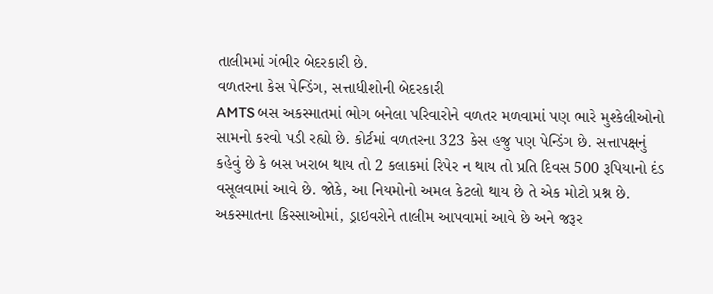તાલીમમાં ગંભીર બેદરકારી છે.
વળતરના કેસ પેન્ડિંગ, સત્તાધીશોની બેદરકારી
AMTS બસ અકસ્માતમાં ભોગ બનેલા પરિવારોને વળતર મળવામાં પણ ભારે મુશ્કેલીઓનો સામનો કરવો પડી રહ્યો છે. કોર્ટમાં વળતરના 323 કેસ હજુ પણ પેન્ડિંગ છે. સત્તાપક્ષનું કહેવું છે કે બસ ખરાબ થાય તો 2 કલાકમાં રિપેર ન થાય તો પ્રતિ દિવસ 500 રૂપિયાનો દંડ વસૂલવામાં આવે છે. જોકે, આ નિયમોનો અમલ કેટલો થાય છે તે એક મોટો પ્રશ્ન છે. અકસ્માતના કિસ્સાઓમાં, ડ્રાઇવરોને તાલીમ આપવામાં આવે છે અને જરૂર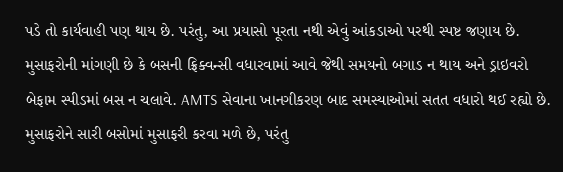પડે તો કાર્યવાહી પણ થાય છે. પરંતુ, આ પ્રયાસો પૂરતા નથી એવું આંકડાઓ પરથી સ્પષ્ટ જણાય છે.
મુસાફરોની માંગણી છે કે બસની ફ્રિક્વન્સી વધારવામાં આવે જેથી સમયનો બગાડ ન થાય અને ડ્રાઇવરો બેફામ સ્પીડમાં બસ ન ચલાવે. AMTS સેવાના ખાનગીકરણ બાદ સમસ્યાઓમાં સતત વધારો થઈ રહ્યો છે. મુસાફરોને સારી બસોમાં મુસાફરી કરવા મળે છે, પરંતુ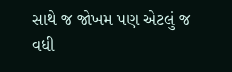સાથે જ જોખમ પણ એટલું જ વધી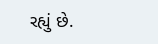રહ્યું છે.